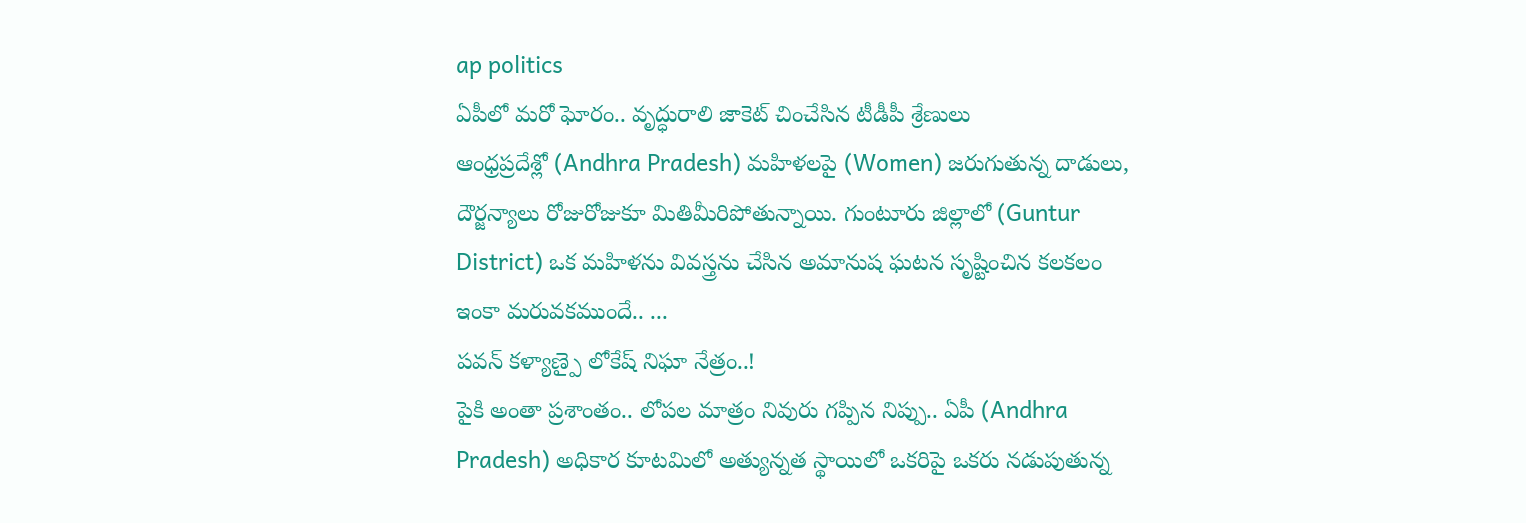ap politics
ఏపీలో మరో ఘోరం.. వృద్ధురాలి జాకెట్ చించేసిన టీడీపీ శ్రేణులు
ఆంధ్రప్రదేశ్లో (Andhra Pradesh) మహిళలపై (Women) జరుగుతున్న దాడులు, దౌర్జన్యాలు రోజురోజుకూ మితిమీరిపోతున్నాయి. గుంటూరు జిల్లాలో (Guntur District) ఒక మహిళను వివస్త్రను చేసిన అమానుష ఘటన సృష్టించిన కలకలం ఇంకా మరువకముందే.. ...
పవన్ కళ్యాణ్పై లోకేష్ నిఘా నేత్రం..!
పైకి అంతా ప్రశాంతం.. లోపల మాత్రం నివురు గప్పిన నిప్పు.. ఏపీ (Andhra Pradesh) అధికార కూటమిలో అత్యున్నత స్థాయిలో ఒకరిపై ఒకరు నడుపుతున్న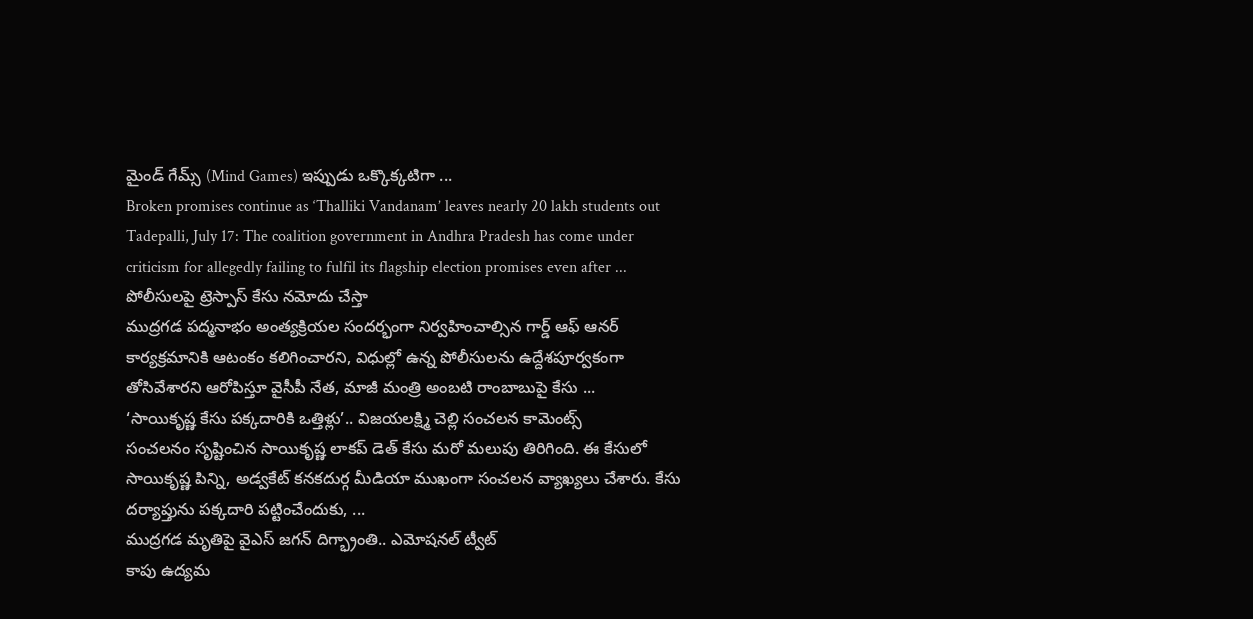మైండ్ గేమ్స్ (Mind Games) ఇప్పుడు ఒక్కొక్కటిగా ...
Broken promises continue as ‘Thalliki Vandanam’ leaves nearly 20 lakh students out
Tadepalli, July 17: The coalition government in Andhra Pradesh has come under criticism for allegedly failing to fulfil its flagship election promises even after ...
పోలీసులపై ట్రెస్పాస్ కేసు నమోదు చేస్తా
ముద్రగడ పద్మనాభం అంత్యక్రియల సందర్భంగా నిర్వహించాల్సిన గార్డ్ ఆఫ్ ఆనర్ కార్యక్రమానికి ఆటంకం కలిగించారని, విధుల్లో ఉన్న పోలీసులను ఉద్దేశపూర్వకంగా తోసివేశారని ఆరోపిస్తూ వైసీపీ నేత, మాజీ మంత్రి అంబటి రాంబాబుపై కేసు ...
‘సాయికృష్ణ కేసు పక్కదారికి ఒత్తిళ్లు’.. విజయలక్ష్మి చెల్లి సంచలన కామెంట్స్
సంచలనం సృష్టించిన సాయికృష్ణ లాకప్ డెత్ కేసు మరో మలుపు తిరిగింది. ఈ కేసులో సాయికృష్ణ పిన్ని, అడ్వకేట్ కనకదుర్గ మీడియా ముఖంగా సంచలన వ్యాఖ్యలు చేశారు. కేసు దర్యాప్తును పక్కదారి పట్టించేందుకు, ...
ముద్రగడ మృతిపై వైఎస్ జగన్ దిగ్భ్రాంతి.. ఎమోషనల్ ట్వీట్
కాపు ఉద్యమ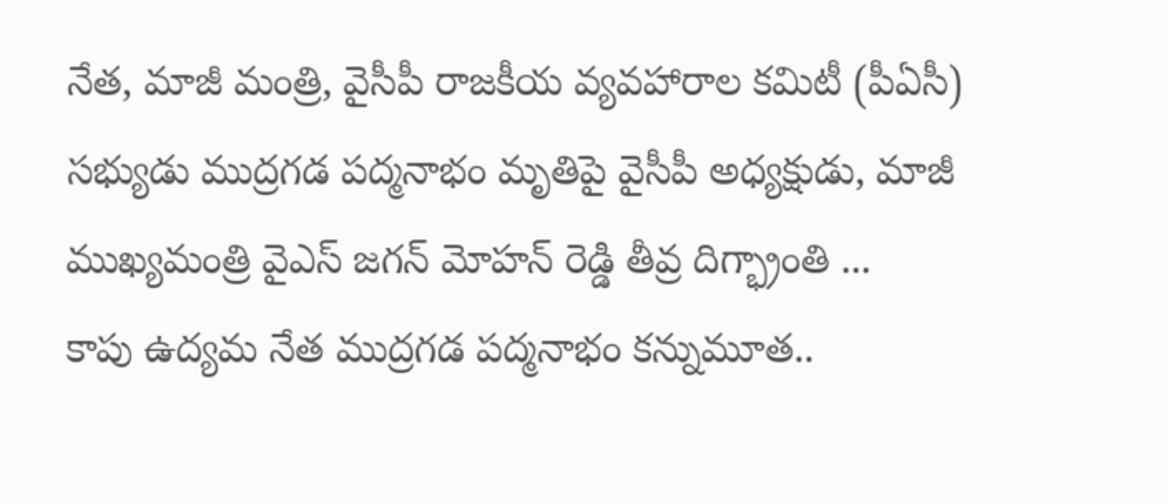నేత, మాజీ మంత్రి, వైసీపీ రాజకీయ వ్యవహారాల కమిటీ (పీఏసీ) సభ్యుడు ముద్రగడ పద్మనాభం మృతిపై వైసీపీ అధ్యక్షుడు, మాజీ ముఖ్యమంత్రి వైఎస్ జగన్ మోహన్ రెడ్డి తీవ్ర దిగ్భ్రాంతి ...
కాపు ఉద్యమ నేత ముద్రగడ పద్మనాభం కన్నుమూత..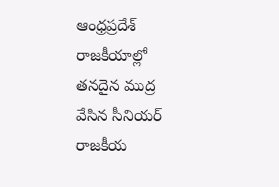ఆంధ్రప్రదేశ్ రాజకీయాల్లో తనదైన ముద్ర వేసిన సీనియర్ రాజకీయ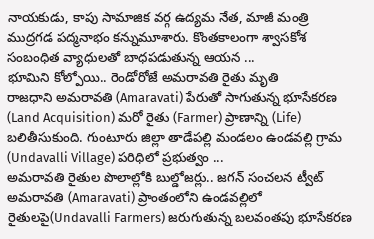నాయకుడు, కాపు సామాజిక వర్గ ఉద్యమ నేత, మాజీ మంత్రి ముద్రగడ పద్మనాభం కన్నుమూశారు. కొంతకాలంగా శ్వాసకోశ సంబంధిత వ్యాధులతో బాధపడుతున్న ఆయన ...
భూమిని కోల్పోయి.. రెండోరోజే అమరావతి రైతు మృతి
రాజధాని అమరావతి (Amaravati) పేరుతో సాగుతున్న భూసేకరణ (Land Acquisition) మరో రైతు (Farmer) ప్రాణాన్ని (Life) బలితీసుకుంది. గుంటూరు జిల్లా తాడేపల్లి మండలం ఉండవల్లి గ్రామ (Undavalli Village) పరిధిలో ప్రభుత్వం ...
అమరావతి రైతుల పొలాల్లోకి బుల్డోజర్లు.. జగన్ సంచలన ట్వీట్
అమరావతి (Amaravati) ప్రాంతంలోని ఉండవల్లిలో రైతులపై(Undavalli Farmers) జరుగుతున్న బలవంతపు భూసేకరణ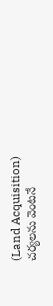(Land Acquisition) చర్యలను వెంటనే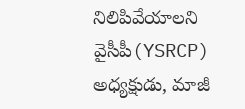నిలిపివేయాలని వైసీపీ(YSRCP) అధ్యక్షుడు, మాజీ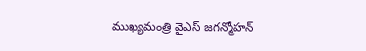ముఖ్యమంత్రి వైఎస్ జగన్మోహన్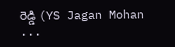రెడ్డి (YS Jagan Mohan ...